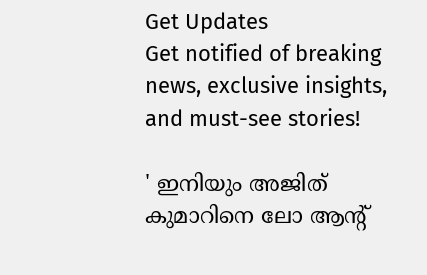Get Updates
Get notified of breaking news, exclusive insights, and must-see stories!

' ഇനിയും അജിത് കുമാറിനെ ലോ ആന്റ്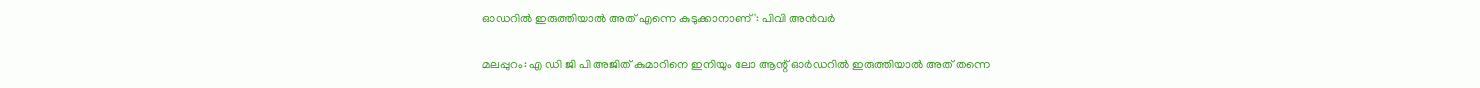ഓഡറിൽ ഇരുത്തിയാൽ അത് എന്നെ കുടുക്കാനാണ്': പിവി അൻവർ

മലപ്പുറം: എ ഡി ജി പി അജിത് കുമാറിനെ ഇനിയും ലോ ആന്റ് ഓർഡറിൽ ഇരുത്തിയാൽ അത് തന്നെ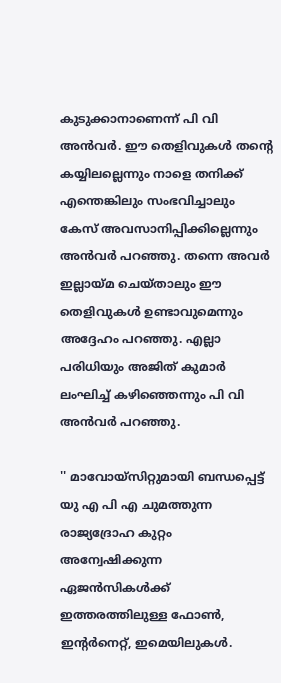കുടുക്കാനാണെന്ന് പി വി അൻവർ. ഈ തെളിവുകൾ തന്റെ കയ്യിലല്ലെന്നും നാളെ തനിക്ക് എന്തെങ്കിലും സംഭവിച്ചാലും കേസ് അവസാനിപ്പിക്കില്ലെന്നും അൻവർ പറഞ്ഞു. തന്നെ അവർ ഇല്ലായ്മ ചെയ്താലും ഈ തെളിവുകൾ ഉണ്ടാവുമെന്നും അദ്ദേഹം പറഞ്ഞു. എല്ലാ പരിധിയും അജിത് കുമാർ ലംഘിച്ച് കഴിഞ്ഞെന്നും പി വി അൻവർ പറഞ്ഞു.

'' മാവോയ്‌സിറ്റുമായി ബന്ധപ്പെട്ട് യു എ പി എ ചുമത്തുന്ന രാജ്യദ്രോഹ കുറ്റം അന്വേഷിക്കുന്ന ഏജൻസികൾക്ക് ഇത്തരത്തിലുള്ള ഫോൺ, ഇന്റർനെറ്റ്, ഇമെയിലുകൾ.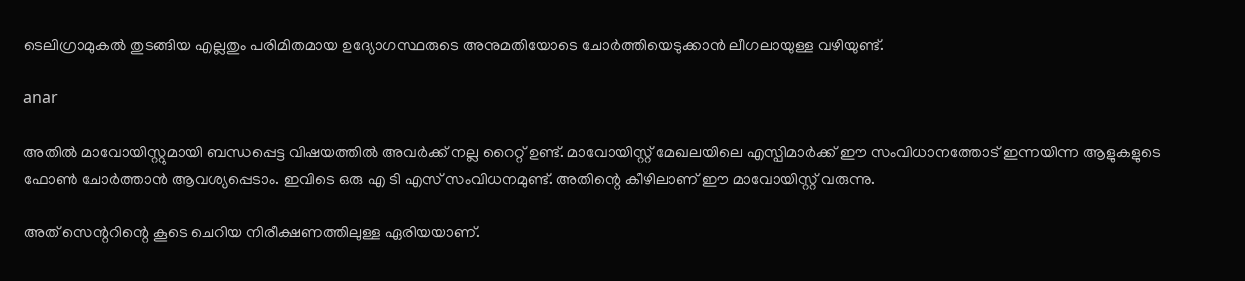ടെലിഗ്രാമുകൽ തുടങ്ങിയ എല്ലതും പരിമിതമായ ഉദ്യോഗസ്ഥരുടെ അനുമതിയോടെ ചോർത്തിയെടുക്കാൻ ലീഗലായുള്ള വഴിയുണ്ട്.

anar

അതിൽ മാവോയിസ്റ്റുമായി ബന്ധപ്പെട്ട വിഷയത്തിൽ അവർക്ക് നല്ല റൈറ്റ് ഉണ്ട്. മാവോയിസ്റ്റ് മേഖലയിലെ എസ്പിമാർക്ക് ഈ സംവിധാനത്തോട് ഇന്നയിന്ന ആളുകളുടെ ഫോൺ ചോർത്താൻ ആവശ്യപ്പെടാം. ഇവിടെ ഒരു എ ടി എസ് സംവിധനമുണ്ട്. അതിന്റെ കീഴിലാണ് ഈ മാവോയിസ്റ്റ് വരുന്നു.

അത് സെന്ററിന്റെ കൂടെ ചെറിയ നിരീക്ഷണത്തിലുള്ള ഏരിയയാണ്.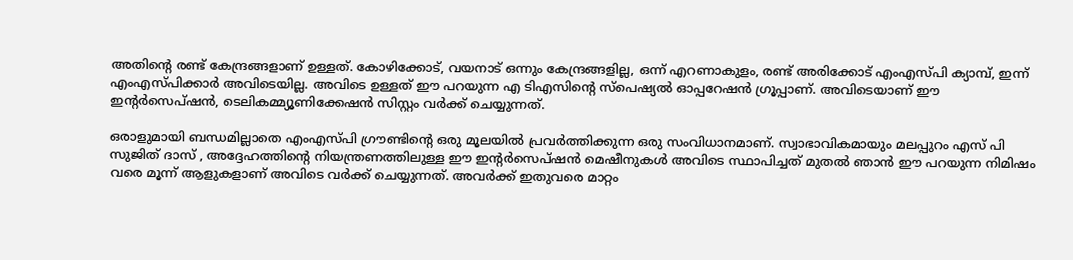അതിന്റെ രണ്ട് കേന്ദ്രങ്ങളാണ് ഉള്ളത്. കോഴിക്കോട്, വയനാട് ഒന്നും കേന്ദ്രങ്ങളില്ല, ഒന്ന് എറണാകുളം, രണ്ട് അരിക്കോട് എംഎസ്പി ക്യാമ്പ്, ഇന്ന് എംഎസ്പിക്കാർ അവിടെയില്ല. അവിടെ ഉള്ളത് ഈ പറയുന്ന എ ടിഎസിന്റെ സ്‌പെഷ്യൽ ഓപ്പറേഷൻ ഗ്രൂപ്പാണ്. അവിടെയാണ് ഈ ഇന്റർസെപ്ഷൻ, ടെലികമ്മ്യൂണിക്കേഷൻ സിസ്റ്റം വർക്ക് ചെയ്യുന്നത്.

ഒരാളുമായി ബന്ധമില്ലാതെ എംഎസ്പി ഗ്രൗണ്ടിന്റെ ഒരു മൂലയിൽ പ്രവർത്തിക്കുന്ന ഒരു സംവിധാനമാണ്. സ്വാഭാവികമായും മലപ്പുറം എസ് പി സുജിത് ദാസ് , അദ്ദേഹത്തിന്റെ നിയന്ത്രണത്തിലുള്ള ഈ ഇന്റർസെപ്ഷൻ മെഷീനുകൾ അവിടെ സ്ഥാപിച്ചത് മുതൽ ഞാൻ ഈ പറയുന്ന നിമിഷം വരെ മൂന്ന് ആളുകളാണ് അവിടെ വർക്ക് ചെയ്യുന്നത്. അവർക്ക് ഇതുവരെ മാറ്റം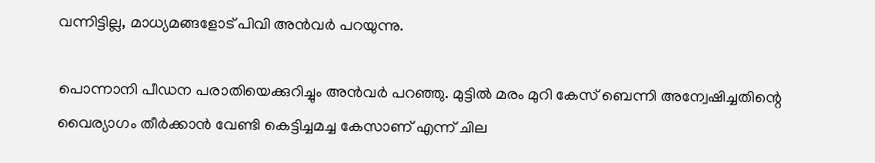വന്നിട്ടില്ല, മാധ്യമങ്ങളോട് പിവി അൻവർ പറയുന്നു.

പൊന്നാനി പീഡന പരാതിയെക്കുറിച്ചും അൻവർ പറഞ്ഞു. മുട്ടിൽ മരം മുറി കേസ് ബെന്നി അന്വേഷിച്ചതിന്റെ വൈര്യാഗം തീർക്കാൻ വേണ്ടി കെട്ടിച്ചമച്ച കേസാണ് എന്ന് ചില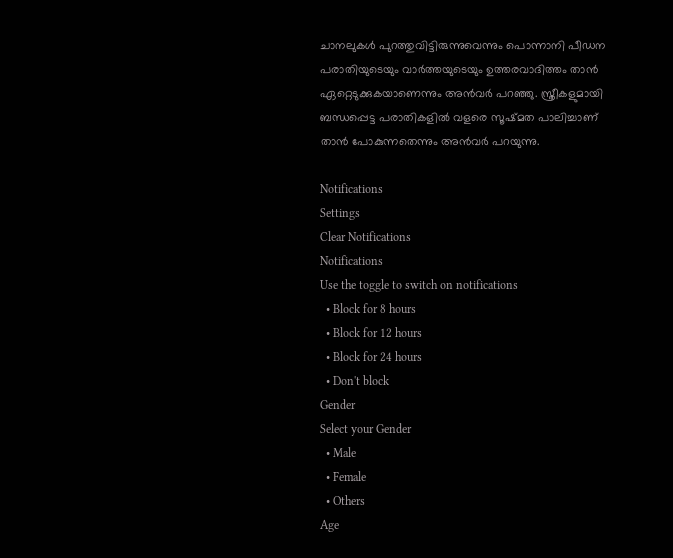ചാനലുകൾ പുറത്തുവിട്ടിരുന്നുവെന്നും പൊന്നാനി പീഡന പരാതിയുടെയും വാർത്തയുടെയും ഉത്തരവാദിത്തം താൻ ഏറ്റെടുക്കുകയാണെന്നും അൻവർ പറഞ്ഞു. സ്ത്രീകളുമായി ബന്ധപ്പെട്ട പരാതികളിൽ വളരെ സൂഷ്മത പാലിച്ചാണ് താൻ പോകുന്നതെന്നും അൻവർ പറയുന്നു.

Notifications
Settings
Clear Notifications
Notifications
Use the toggle to switch on notifications
  • Block for 8 hours
  • Block for 12 hours
  • Block for 24 hours
  • Don't block
Gender
Select your Gender
  • Male
  • Female
  • Others
Age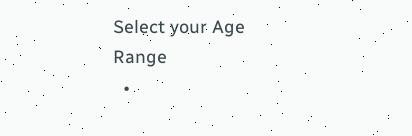Select your Age Range
  •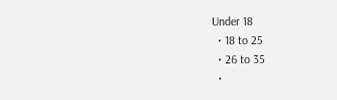Under 18
  • 18 to 25
  • 26 to 35
  •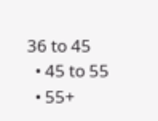36 to 45
  • 45 to 55
  • 55+